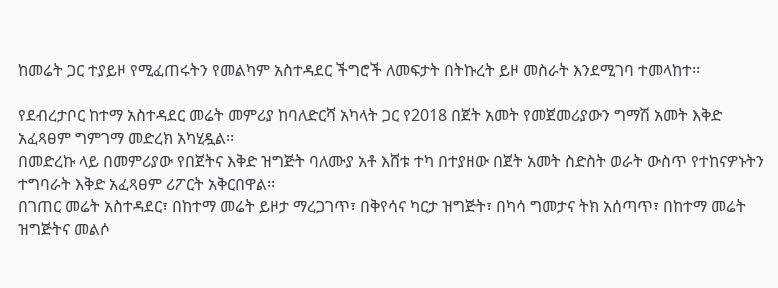ከመሬት ጋር ተያይዞ የሚፈጠሩትን የመልካም አስተዳደር ችግሮች ለመፍታት በትኩረት ይዞ መስራት እንደሚገባ ተመላከተ፡፡

የደብረታቦር ከተማ አስተዳደር መሬት መምሪያ ከባለድርሻ አካላት ጋር የ2018 በጀት አመት የመጀመሪያውን ግማሽ አመት እቅድ አፈጻፀም ግምገማ መድረክ አካሂዷል፡፡
በመድረኩ ላይ በመምሪያው የበጀትና እቅድ ዝግጅት ባለሙያ አቶ እሸቱ ተካ በተያዘው በጀት አመት ስድስት ወራት ውስጥ የተከናዎኑትን ተግባራት እቅድ አፈጻፀም ሪፖርት አቅርበዋል፡፡
በገጠር መሬት አስተዳደር፣ በከተማ መሬት ይዞታ ማረጋገጥ፣ በቅየሳና ካርታ ዝግጅት፣ በካሳ ግመታና ትክ አሰጣጥ፣ በከተማ መሬት ዝግጅትና መልሶ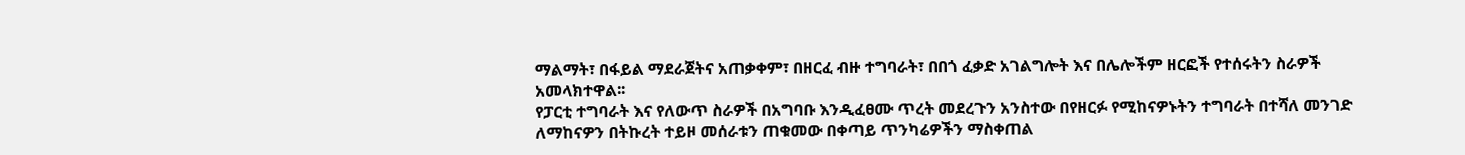ማልማት፣ በፋይል ማደራጀትና አጠቃቀም፣ በዘርፈ ብዙ ተግባራት፣ በበጎ ፈቃድ አገልግሎት እና በሌሎችም ዘርፎች የተሰሩትን ስራዎች አመላክተዋል፡፡
የፓርቲ ተግባራት እና የለውጥ ስራዎች በአግባቡ እንዲፈፀሙ ጥረት መደረጉን አንስተው በየዘርፉ የሚከናዎኑትን ተግባራት በተሻለ መንገድ ለማከናዎን በትኩረት ተይዞ መሰራቱን ጠቁመው በቀጣይ ጥንካሬዎችን ማስቀጠል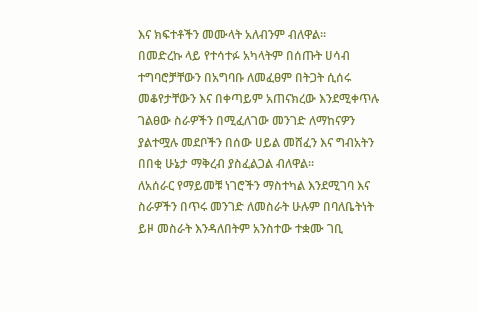እና ክፍተቶችን መሙላት አለብንም ብለዋል፡፡
በመድረኩ ላይ የተሳተፉ አካላትም በሰጡት ሀሳብ ተግባሮቻቸውን በአግባቡ ለመፈፀም በትጋት ሲሰሩ መቆየታቸውን እና በቀጣይም አጠናክረው እንደሚቀጥሉ ገልፀው ስራዎችን በሚፈለገው መንገድ ለማከናዎን ያልተሟሉ መደቦችን በሰው ሀይል መሸፈን እና ግብአትን በበቂ ሁኔታ ማቅረብ ያስፈልጋል ብለዋል፡፡
ለአሰራር የማይመቹ ነገሮችን ማስተካል እንደሚገባ እና ስራዎችን በጥሩ መንገድ ለመስራት ሁሉም በባለቤትነት ይዞ መስራት እንዳለበትም አንስተው ተቋሙ ገቢ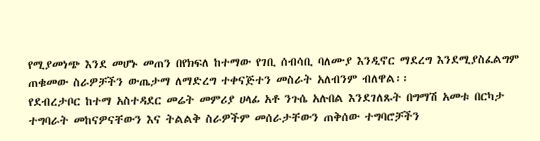የሚያመነጭ እንደ መሆኑ መጠን በየክፍለ ከተማው የገቢ ሰብሳቢ ባለሙያ እንዲኖር ማደረግ እንደሚያስፈልግም ጠቁመው ስራዎቻችን ውጤታማ ለማድረግ ተቀናጅተን መስራት አለብንም ብለዋል፡፡
የደብረታቦር ከተማ አስተዳደር መሬት መምሪያ ሀላፊ አቶ ንጉሴ አሉበል እንደገለጹት በግማሽ አመቱ በርካታ ተግባራት መከናዎናቸውን እና ትልልቅ ስራዎችም መሰራታቸውን ጠቅሰው ተግባሮቻችን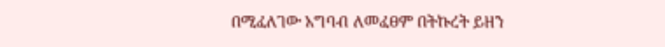በሚፈለገው አግባብ ለመፈፀም በትኩረት ይዘን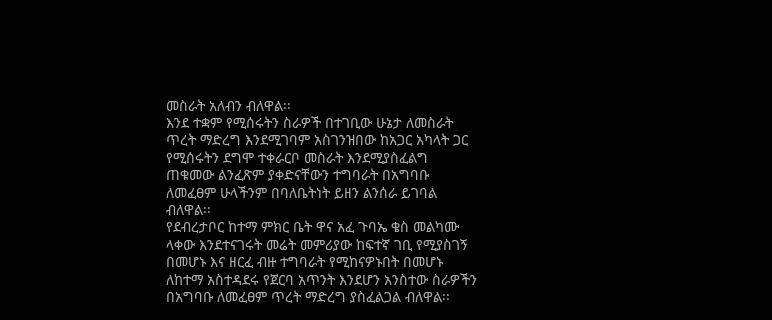መስራት አለብን ብለዋል፡፡
እንደ ተቋም የሚሰሩትን ስራዎች በተገቢው ሁኔታ ለመስራት ጥረት ማድረግ እንደሚገባም አስገንዝበው ከአጋር አካላት ጋር የሚሰሩትን ደግሞ ተቀራርቦ መስራት እንደሚያስፈልግ ጠቁመው ልንፈጽም ያቀድናቸውን ተግባራት በአግባቡ ለመፈፀም ሁላችንም በባለቤትነት ይዘን ልንሰራ ይገባል ብለዋል፡፡
የደብረታቦር ከተማ ምክር ቤት ዋና አፈ ጉባኤ ቄስ መልካሙ ላቀው እንደተናገሩት መሬት መምሪያው ከፍተኛ ገቢ የሚያስገኝ በመሆኑ እና ዘርፈ ብዙ ተግባራት የሚከናዎኑበት በመሆኑ ለከተማ አስተዳደሩ የጀርባ አጥንት እንደሆን አንስተው ስራዎችን በአግባቡ ለመፈፀም ጥረት ማድረግ ያስፈልጋል ብለዋል፡፡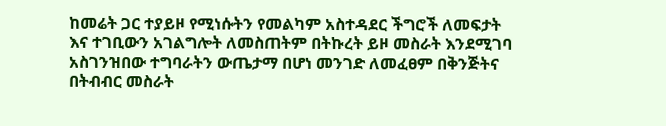ከመሬት ጋር ተያይዞ የሚነሱትን የመልካም አስተዳደር ችግሮች ለመፍታት እና ተገቢውን አገልግሎት ለመስጠትም በትኩረት ይዞ መስራት እንደሚገባ አስገንዝበው ተግባራትን ውጤታማ በሆነ መንገድ ለመፈፀም በቅንጅትና በትብብር መስራት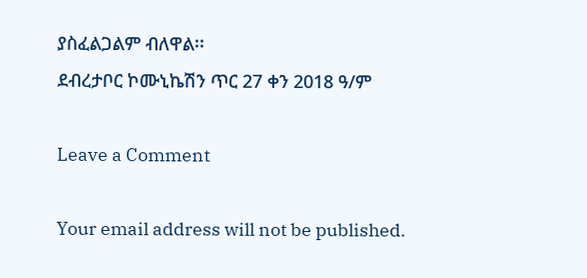ያስፈልጋልም ብለዋል፡፡
ደብረታቦር ኮሙኒኬሽን ጥር 27 ቀን 2018 ዓ/ም

Leave a Comment

Your email address will not be published.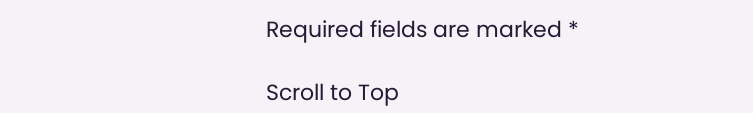Required fields are marked *

Scroll to Top